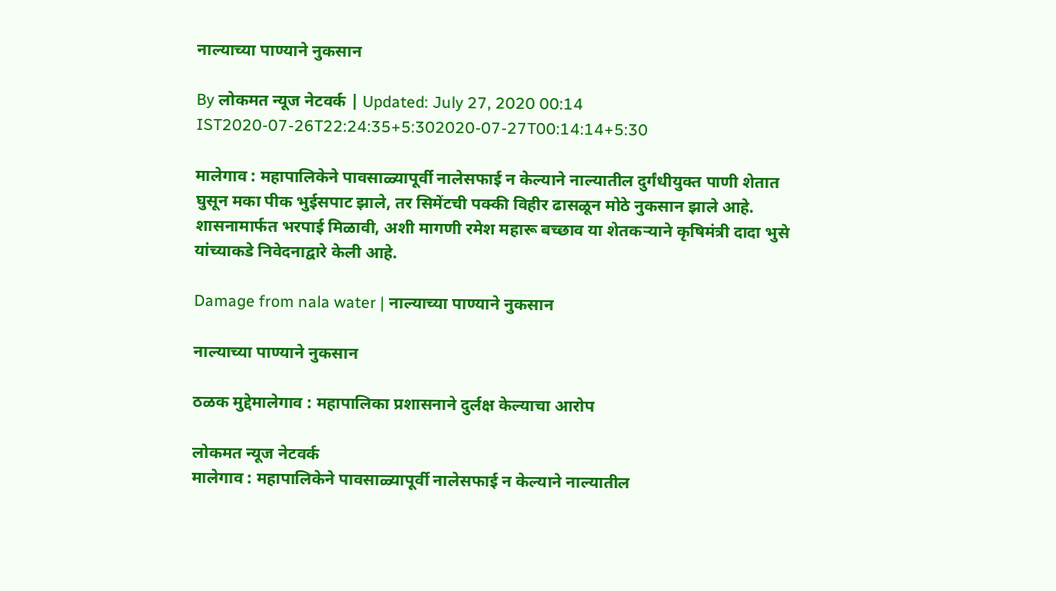नाल्याच्या पाण्याने नुकसान

By लोकमत न्यूज नेटवर्क | Updated: July 27, 2020 00:14 IST2020-07-26T22:24:35+5:302020-07-27T00:14:14+5:30

मालेगाव : महापालिकेने पावसाळ्यापूर्वी नालेसफाई न केल्याने नाल्यातील दुर्गंधीयुक्त पाणी शेतात घुसून मका पीक भुईसपाट झाले, तर सिमेंटची पक्की विहीर ढासळून मोठे नुकसान झाले आहे. शासनामार्फत भरपाई मिळावी, अशी मागणी रमेश महारू बच्छाव या शेतकऱ्याने कृषिमंत्री दादा भुसे यांच्याकडे निवेदनाद्वारे केली आहे.

Damage from nala water | नाल्याच्या पाण्याने नुकसान

नाल्याच्या पाण्याने नुकसान

ठळक मुद्देमालेगाव : महापालिका प्रशासनाने दुर्लक्ष केल्याचा आरोप

लोकमत न्यूज नेटवर्क
मालेगाव : महापालिकेने पावसाळ्यापूर्वी नालेसफाई न केल्याने नाल्यातील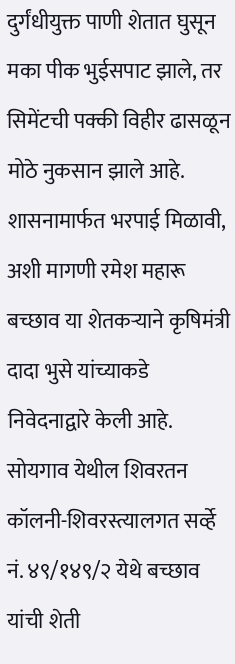दुर्गंधीयुक्त पाणी शेतात घुसून मका पीक भुईसपाट झाले, तर सिमेंटची पक्की विहीर ढासळून मोठे नुकसान झाले आहे. शासनामार्फत भरपाई मिळावी, अशी मागणी रमेश महारू बच्छाव या शेतकऱ्याने कृषिमंत्री दादा भुसे यांच्याकडे निवेदनाद्वारे केली आहे.
सोयगाव येथील शिवरतन कॉलनी-शिवरस्त्यालगत सर्व्हे नं. ४९/१४९/२ येथे बच्छाव यांची शेती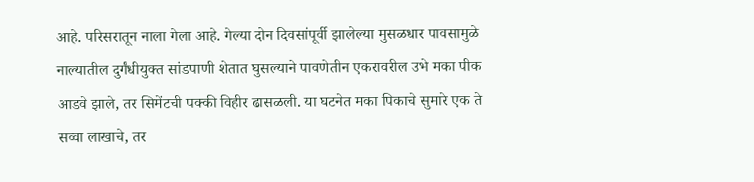आहे. परिसरातून नाला गेला आहे. गेल्या दोन दिवसांपूर्वी झालेल्या मुसळधार पावसामुळे नाल्यातील दुर्गंधीयुक्त सांडपाणी शेतात घुसल्याने पावणेतीन एकरावरील उभे मका पीक आडवे झाले, तर सिमेंटची पक्की विहीर ढासळली. या घटनेत मका पिकाचे सुमारे एक ते सव्वा लाखाचे, तर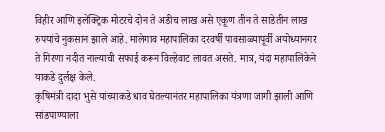विहीर आणि इलेक्ट्रिक मोटरचे दोन ते अडीच लाख असे एकूण तीन ते साडेतीन लाख रुपयांचे नुकसान झाले आहे. मालेगाव महापालिका दरवर्षी पावसाळ्यापूर्वी अयोध्यानगर ते गिरणा नदीत नाल्याची सफाई करून विल्हेवाट लावत असते. मात्र, यंदा महापालिकेने याकडे दुर्लक्ष केले.
कृषिमंत्री दादा भुसे यांच्याकडे धाव घेतल्यानंतर महापालिका यंत्रणा जागी झाली आणि सांडपाण्याला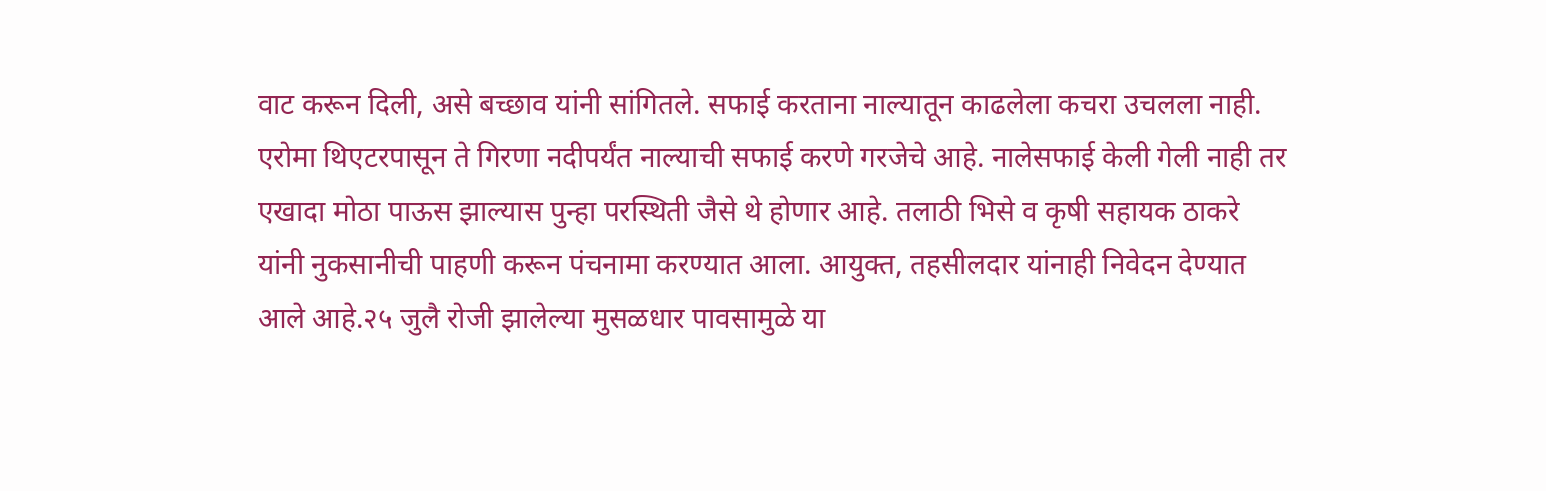वाट करून दिली, असे बच्छाव यांनी सांगितले. सफाई करताना नाल्यातून काढलेला कचरा उचलला नाही. एरोमा थिएटरपासून ते गिरणा नदीपर्यंत नाल्याची सफाई करणे गरजेचे आहे. नालेसफाई केली गेली नाही तर एखादा मोठा पाऊस झाल्यास पुन्हा परस्थिती जैसे थे होणार आहे. तलाठी भिसे व कृषी सहायक ठाकरे यांनी नुकसानीची पाहणी करून पंचनामा करण्यात आला. आयुक्त, तहसीलदार यांनाही निवेदन देण्यात आले आहे.२५ जुलै रोजी झालेल्या मुसळधार पावसामुळे या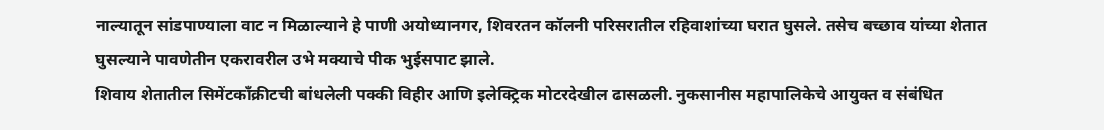नाल्यातून सांडपाण्याला वाट न मिळाल्याने हे पाणी अयोध्यानगर, शिवरतन कॉलनी परिसरातील रहिवाशांच्या घरात घुसले. तसेच बच्छाव यांच्या शेतात घुसल्याने पावणेतीन एकरावरील उभे मक्याचे पीक भुईसपाट झाले.
शिवाय शेतातील सिमेंटकाँक्रीटची बांधलेली पक्की विहीर आणि इलेक्ट्रिक मोटरदेखील ढासळली. नुकसानीस महापालिकेचे आयुक्त व संबंधित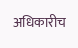अधिकारीच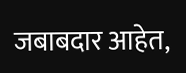जबाबदार आहेत,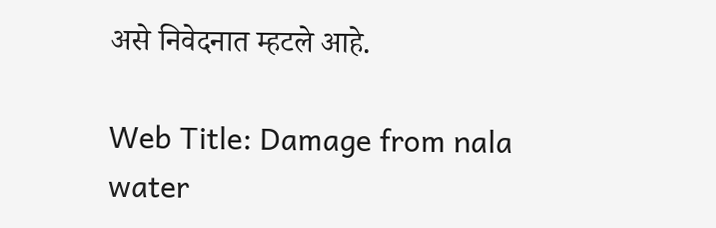असे निवेदनात म्हटले आहे.

Web Title: Damage from nala water